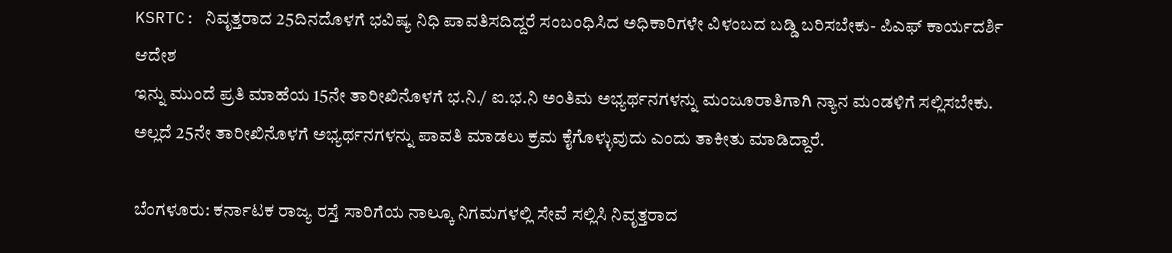KSRTC: ನಿವೃತ್ತರಾದ 25ದಿನದೊಳಗೆ ಭವಿಷ್ಯ ನಿಧಿ ಪಾವತಿಸದಿದ್ದರೆ ಸಂಬಂಧಿಸಿದ ಅಧಿಕಾರಿಗಳೇ ವಿಳಂಬದ ಬಡ್ಡಿ ಬರಿಸಬೇಕು- ಪಿಎಫ್ ಕಾರ್ಯದರ್ಶಿ ಆದೇಶ
ಇನ್ನು ಮುಂದೆ ಪ್ರತಿ ಮಾಹೆಯ 15ನೇ ತಾರೀಖಿನೊಳಗೆ ಭ.ನಿ./ ಐ.ಭ.ನಿ ಅಂತಿಮ ಅಭ್ಯರ್ಥನಗಳನ್ನು ಮಂಜೂರಾತಿಗಾಗಿ ನ್ಯಾನ ಮಂಡಳಿಗೆ ಸಲ್ಲಿಸಬೇಕು. ಅಲ್ಲದೆ 25ನೇ ತಾರೀಖಿನೊಳಗೆ ಅಭ್ಯರ್ಥನಗಳನ್ನು ಪಾವತಿ ಮಾಡಲು ಕ್ರಮ ಕೈಗೊಳ್ಳುವುದು ಎಂದು ತಾಕೀತು ಮಾಡಿದ್ದಾರೆ.

ಬೆಂಗಳೂರು: ಕರ್ನಾಟಕ ರಾಜ್ಯ ರಸ್ತೆ ಸಾರಿಗೆಯ ನಾಲ್ಕೂ ನಿಗಮಗಳಲ್ಲಿ ಸೇವೆ ಸಲ್ಲಿಸಿ ನಿವೃತ್ತರಾದ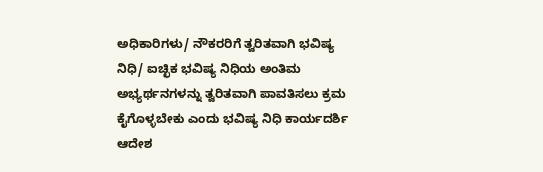ಅಧಿಕಾರಿಗಳು/ ನೌಕರರಿಗೆ ತ್ವರಿತವಾಗಿ ಭವಿಷ್ಯ ನಿಧಿ/ ಐಚ್ಛಿಕ ಭವಿಷ್ಯ ನಿಧಿಯ ಅಂತಿಮ ಅಭ್ಯರ್ಥನಗಳನ್ನು ತ್ವರಿತವಾಗಿ ಪಾವತಿಸಲು ಕ್ರಮ ಕೈಗೊಳ್ಳಬೇಕು ಎಂದು ಭವಿಷ್ಯ ನಿಧಿ ಕಾರ್ಯದರ್ಶಿ ಆದೇಶ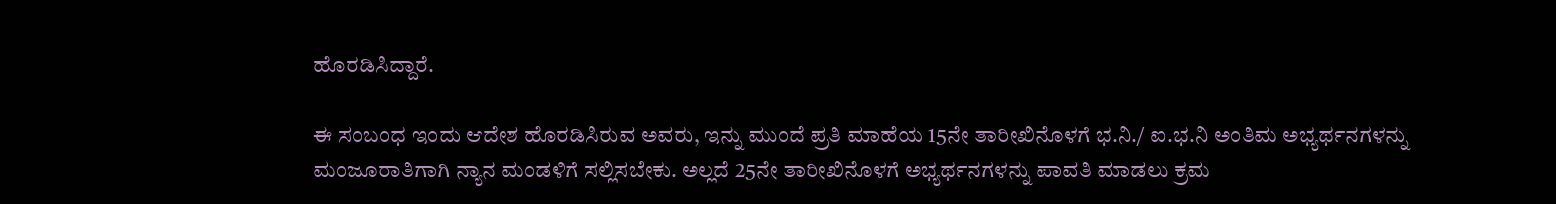ಹೊರಡಿಸಿದ್ದಾರೆ.

ಈ ಸಂಬಂಧ ಇಂದು ಆದೇಶ ಹೊರಡಿಸಿರುವ ಅವರು, ಇನ್ನು ಮುಂದೆ ಪ್ರತಿ ಮಾಹೆಯ 15ನೇ ತಾರೀಖಿನೊಳಗೆ ಭ.ನಿ./ ಐ.ಭ.ನಿ ಅಂತಿಮ ಅಭ್ಯರ್ಥನಗಳನ್ನು ಮಂಜೂರಾತಿಗಾಗಿ ನ್ಯಾನ ಮಂಡಳಿಗೆ ಸಲ್ಲಿಸಬೇಕು. ಅಲ್ಲದೆ 25ನೇ ತಾರೀಖಿನೊಳಗೆ ಅಭ್ಯರ್ಥನಗಳನ್ನು ಪಾವತಿ ಮಾಡಲು ಕ್ರಮ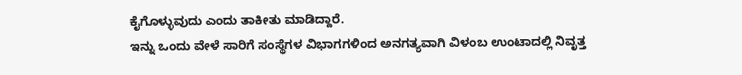ಕೈಗೊಳ್ಳುವುದು ಎಂದು ತಾಕೀತು ಮಾಡಿದ್ದಾರೆ.
ಇನ್ನು ಒಂದು ವೇಳೆ ಸಾರಿಗೆ ಸಂಸ್ಥೆಗಳ ವಿಭಾಗಗಳಿಂದ ಅನಗತ್ಯವಾಗಿ ವಿಳಂಬ ಉಂಟಾದಲ್ಲಿ ನಿವೃತ್ತ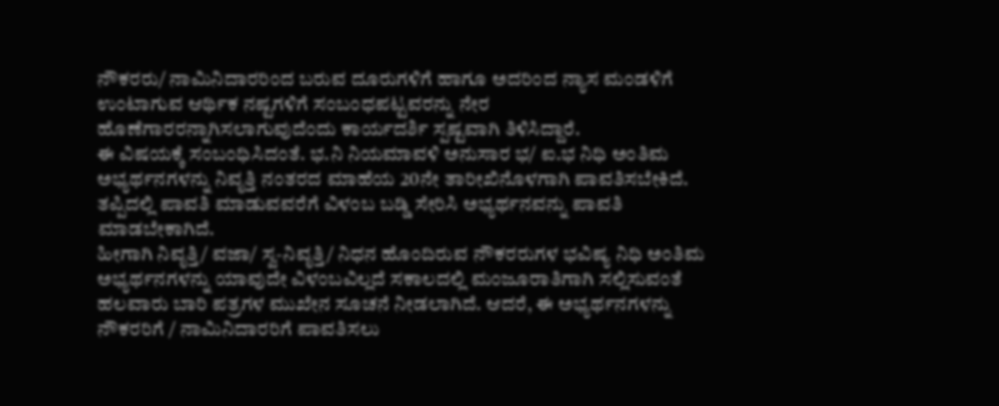ನೌಕರರು/ ನಾಮಿನಿದಾರರಿಂದ ಬರುವ ದೂರುಗಳಿಗೆ ಹಾಗೂ ಅದರಿಂದ ನ್ಯಾಸ ಮಂಡಳಿಗೆ ಉಂಟಾಗುವ ಆರ್ಥಿಕ ನಷ್ಟಗಳಿಗೆ ಸಂಬಂಧಪಟ್ಟವರನ್ನು ನೇರ ಹೊಣೆಗಾರರನ್ನಾಗಿಸಲಾಗುವುದೆಂದು ಕಾರ್ಯದರ್ಶಿ ಸ್ಪಷ್ಟವಾಗಿ ತಿಳಿಸಿದ್ದಾರೆ.
ಈ ವಿಷಯಕ್ಕೆ ಸಂಬಂಧಿಸಿದಂತೆ. ಭ.ನಿ ನಿಯಮಾವಳಿ ಅನುಸಾರ ಭ/ ಐ.ಭ ನಿಧಿ ಅಂತಿಮ ಅಭ್ಯರ್ಥನಗಳನ್ನು ನಿವೃತ್ತಿ ನಂತರದ ಮಾಹೆಯ 20ನೇ ತಾರೀಖಿನೊಳಗಾಗಿ ಪಾವತಿಸಬೇಕಿದೆ. ತಪ್ಪಿದಲ್ಲಿ ಪಾವತಿ ಮಾಡುವವರೆಗೆ ವಿಳಂಬ ಬಡ್ಡಿ ಸೇರಿಸಿ ಅಭ್ಯರ್ಥನವನ್ನು ಪಾವತಿ ಮಾಡಬೇಕಾಗಿದೆ.
ಹೀಗಾಗಿ ನಿವೃತ್ತಿ/ ವಜಾ/ ಸ್ವ-ನಿವೃತ್ತಿ/ ನಿಧನ ಹೊಂದಿರುವ ನೌಕರರುಗಳ ಭವಿಷ್ಯ ನಿಧಿ ಅಂತಿಮ ಅಭ್ಯರ್ಥನಗಳನ್ನು ಯಾವುದೇ ವಿಳಂಬವಿಲ್ಲದೆ ಸಕಾಲದಲ್ಲಿ ಮಂಜೂರಾತಿಗಾಗಿ ಸಲ್ಲಿಸುವಂತೆ ಹಲವಾರು ಬಾರಿ ಪತ್ರಗಳ ಮುಖೇನ ಸೂಚನೆ ನೀಡಲಾಗಿದೆ. ಆದರೆ, ಈ ಅಭ್ಯರ್ಥನಗಳನ್ನು ನೌಕರರಿಗೆ / ನಾಮಿನಿದಾರರಿಗೆ ಪಾವತಿಸಲು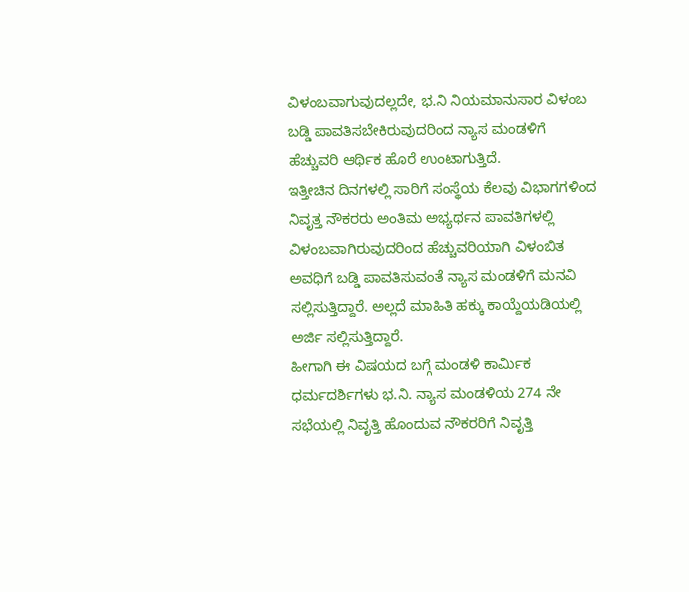ವಿಳಂಬವಾಗುವುದಲ್ಲದೇ, ಭ.ನಿ ನಿಯಮಾನುಸಾರ ವಿಳಂಬ ಬಡ್ಡಿ ಪಾವತಿಸಬೇಕಿರುವುದರಿಂದ ನ್ಯಾಸ ಮಂಡಳಿಗೆ ಹೆಚ್ಚುವರಿ ಆರ್ಥಿಕ ಹೊರೆ ಉಂಟಾಗುತ್ತಿದೆ.
ಇತ್ತೀಚಿನ ದಿನಗಳಲ್ಲಿ ಸಾರಿಗೆ ಸಂಸ್ಥೆಯ ಕೆಲವು ವಿಭಾಗಗಳಿಂದ ನಿವೃತ್ತ ನೌಕರರು ಅಂತಿಮ ಅಭ್ಯರ್ಥನ ಪಾವತಿಗಳಲ್ಲಿ ವಿಳಂಬವಾಗಿರುವುದರಿಂದ ಹೆಚ್ಚುವರಿಯಾಗಿ ವಿಳಂಬಿತ ಅವಧಿಗೆ ಬಡ್ಡಿ ಪಾವತಿಸುವಂತೆ ನ್ಯಾಸ ಮಂಡಳಿಗೆ ಮನವಿ ಸಲ್ಲಿಸುತ್ತಿದ್ದಾರೆ. ಅಲ್ಲದೆ ಮಾಹಿತಿ ಹಕ್ಕು ಕಾಯ್ದೆಯಡಿಯಲ್ಲಿ ಅರ್ಜಿ ಸಲ್ಲಿಸುತ್ತಿದ್ದಾರೆ.
ಹೀಗಾಗಿ ಈ ವಿಷಯದ ಬಗ್ಗೆ ಮಂಡಳಿ ಕಾರ್ಮಿಕ ಧರ್ಮದರ್ಶಿಗಳು ಭ.ನಿ. ನ್ಯಾಸ ಮಂಡಳಿಯ 274 ನೇ ಸಭೆಯಲ್ಲಿ ನಿವೃತ್ತಿ ಹೊಂದುವ ನೌಕರರಿಗೆ ನಿವೃತ್ತಿ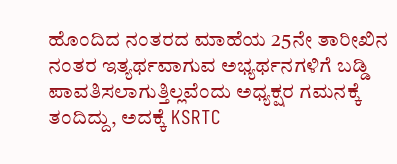ಹೊಂದಿದ ನಂತರದ ಮಾಹೆಯ 25ನೇ ತಾರೀಖಿನ ನಂತರ ಇತ್ಯರ್ಥವಾಗುವ ಅಭ್ಯರ್ಥನಗಳಿಗೆ ಬಡ್ಡಿ ಪಾವತಿಸಲಾಗುತ್ತಿಲ್ಲವೆಂದು ಅಧ್ಯಕ್ಷರ ಗಮನಕ್ಕೆ ತಂದಿದ್ದು, ಅದಕ್ಕೆ KSRTC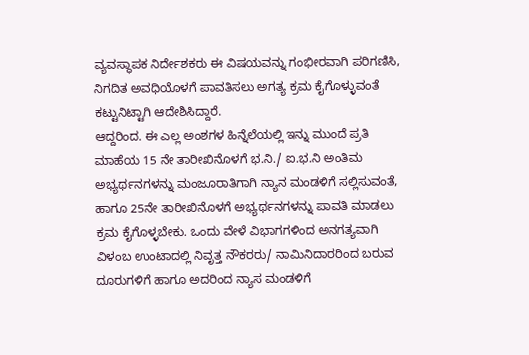ವ್ಯವಸ್ಥಾಪಕ ನಿರ್ದೇಶಕರು ಈ ವಿಷಯವನ್ನು ಗಂಭೀರವಾಗಿ ಪರಿಗಣಿಸಿ, ನಿಗದಿತ ಅವಧಿಯೊಳಗೆ ಪಾವತಿಸಲು ಅಗತ್ಯ ಕ್ರಮ ಕೈಗೊಳ್ಳುವಂತೆ ಕಟ್ಟುನಿಟ್ಟಾಗಿ ಆದೇಶಿಸಿದ್ದಾರೆ.
ಆದ್ದರಿಂದ. ಈ ಎಲ್ಲ ಅಂಶಗಳ ಹಿನ್ನೆಲೆಯಲ್ಲಿ ಇನ್ನು ಮುಂದೆ ಪ್ರತಿ ಮಾಹೆಯ 15 ನೇ ತಾರೀಖಿನೊಳಗೆ ಭ.ನಿ./ ಐ.ಭ.ನಿ ಅಂತಿಮ ಅಭ್ಯರ್ಥನಗಳನ್ನು ಮಂಜೂರಾತಿಗಾಗಿ ನ್ಯಾನ ಮಂಡಳಿಗೆ ಸಲ್ಲಿಸುವಂತೆ, ಹಾಗೂ 25ನೇ ತಾರೀಖಿನೊಳಗೆ ಅಭ್ಯರ್ಥನಗಳನ್ನು ಪಾವತಿ ಮಾಡಲು ಕ್ರಮ ಕೈಗೊಳ್ಳಬೇಕು. ಒಂದು ವೇಳೆ ವಿಭಾಗಗಳಿಂದ ಅನಗತ್ಯವಾಗಿ ವಿಳಂಬ ಉಂಟಾದಲ್ಲಿ ನಿವೃತ್ತ ನೌಕರರು/ ನಾಮಿನಿದಾರರಿಂದ ಬರುವ ದೂರುಗಳಿಗೆ ಹಾಗೂ ಅದರಿಂದ ನ್ಯಾಸ ಮಂಡಳಿಗೆ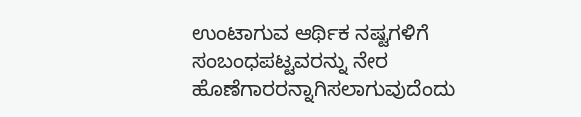ಉಂಟಾಗುವ ಆರ್ಥಿಕ ನಷ್ಟಗಳಿಗೆ ಸಂಬಂಧಪಟ್ಟವರನ್ನು ನೇರ ಹೊಣೆಗಾರರನ್ನಾಗಿಸಲಾಗುವುದೆಂದು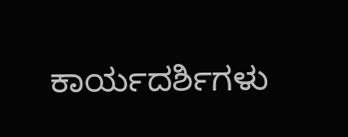ಕಾರ್ಯದರ್ಶಿಗಳು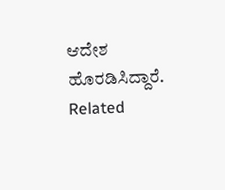ಆದೇಶ ಹೊರಡಿಸಿದ್ದಾರೆ.
Related